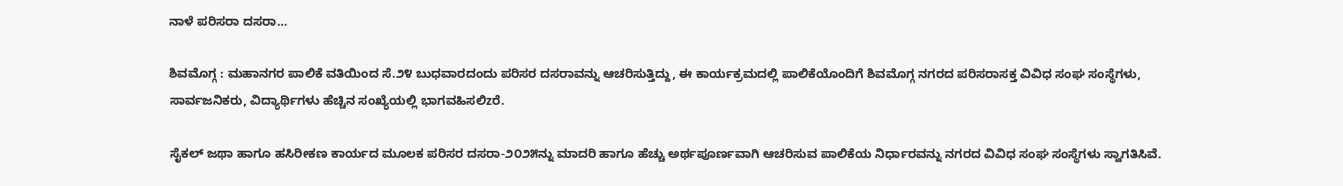ನಾಳೆ ಪರಿಸರಾ ದಸರಾ…

ಶಿವಮೊಗ್ಗ : ಮಹಾನಗರ ಪಾಲಿಕೆ ವತಿಯಿಂದ ಸೆ.೨೪ ಬುಧವಾರದಂದು ಪರಿಸರ ದಸರಾವನ್ನು ಆಚರಿಸುತ್ತಿದ್ದು, ಈ ಕಾರ್ಯಕ್ರಮದಲ್ಲಿ ಪಾಲಿಕೆಯೊಂದಿಗೆ ಶಿವಮೊಗ್ಗ ನಗರದ ಪರಿಸರಾಸಕ್ತ ವಿವಿಧ ಸಂಘ ಸಂಸ್ಥೆಗಳು, ಸಾರ್ವಜನಿಕರು, ವಿದ್ಯಾರ್ಥಿಗಳು ಹೆಚ್ಚಿನ ಸಂಖ್ಯೆಯಲ್ಲಿ ಭಾಗವಹಿಸಲಿzರೆ.

ಸೈಕಲ್ ಜಥಾ ಹಾಗೂ ಹಸಿರೀಕಣ ಕಾರ್ಯದ ಮೂಲಕ ಪರಿಸರ ದಸರಾ-೨೦೨೫ನ್ನು ಮಾದರಿ ಹಾಗೂ ಹೆಚ್ಚು ಅರ್ಥಪೂರ್ಣವಾಗಿ ಆಚರಿಸುವ ಪಾಲಿಕೆಯ ನಿರ್ಧಾರವನ್ನು ನಗರದ ವಿವಿಧ ಸಂಘ ಸಂಸ್ಥೆಗಳು ಸ್ವಾಗತಿಸಿವೆ.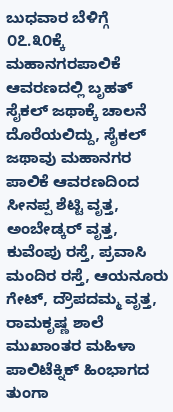ಬುಧವಾರ ಬೆಳಿಗ್ಗೆ ೦೭.೩೦ಕ್ಕೆ ಮಹಾನಗರಪಾಲಿಕೆ ಆವರಣದಲ್ಲಿ ಬೃಹತ್ ಸೈಕಲ್ ಜಥಾಕ್ಕೆ ಚಾಲನೆ ದೊರೆಯಲಿದ್ದು, ಸೈಕಲ್ ಜಥಾವು ಮಹಾನಗರ ಪಾಲಿಕೆ ಆವರಣದಿಂದ ಸೀನಪ್ಪ ಶೆಟ್ಟಿ ವೃತ್ತ, ಅಂಬೇಡ್ಕರ್ ವೃತ್ತ, ಕುವೆಂಪು ರಸ್ತೆ, ಪ್ರವಾಸಿ ಮಂದಿರ ರಸ್ತೆ, ಆಯನೂರು ಗೇಟ್, ದ್ರೌಪದಮ್ಮ ವೃತ್ತ, ರಾಮಕೃಷ್ಣ ಶಾಲೆ ಮುಖಾಂತರ ಮಹಿಳಾ ಪಾಲಿಟೆಕ್ನಿಕ್ ಹಿಂಭಾಗದ ತುಂಗಾ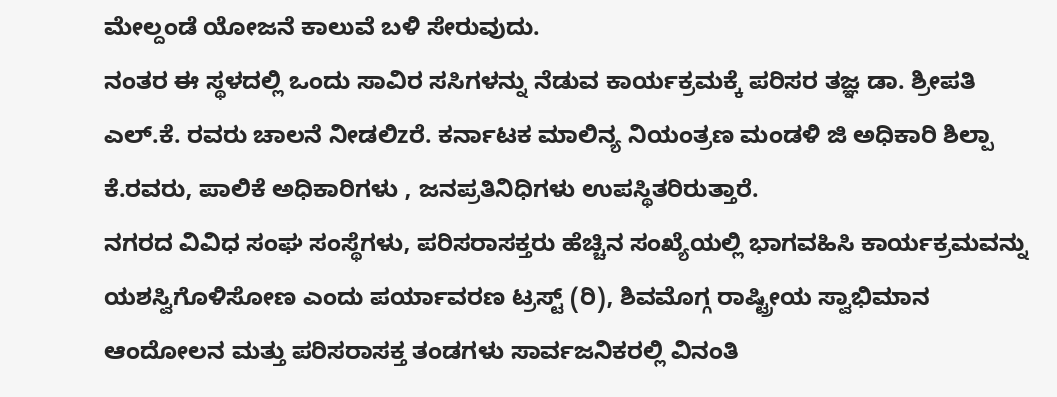ಮೇಲ್ದಂಡೆ ಯೋಜನೆ ಕಾಲುವೆ ಬಳಿ ಸೇರುವುದು.
ನಂತರ ಈ ಸ್ಥಳದಲ್ಲಿ ಒಂದು ಸಾವಿರ ಸಸಿಗಳನ್ನು ನೆಡುವ ಕಾರ್ಯಕ್ರಮಕ್ಕೆ ಪರಿಸರ ತಜ್ಞ ಡಾ. ಶ್ರೀಪತಿ ಎಲ್.ಕೆ. ರವರು ಚಾಲನೆ ನೀಡಲಿzರೆ. ಕರ್ನಾಟಕ ಮಾಲಿನ್ಯ ನಿಯಂತ್ರಣ ಮಂಡಳಿ ಜಿ ಅಧಿಕಾರಿ ಶಿಲ್ಪಾ ಕೆ.ರವರು, ಪಾಲಿಕೆ ಅಧಿಕಾರಿಗಳು , ಜನಪ್ರತಿನಿಧಿಗಳು ಉಪಸ್ಥಿತರಿರುತ್ತಾರೆ.
ನಗರದ ವಿವಿಧ ಸಂಘ ಸಂಸ್ಥೆಗಳು, ಪರಿಸರಾಸಕ್ತರು ಹೆಚ್ಚಿನ ಸಂಖ್ಯೆಯಲ್ಲಿ ಭಾಗವಹಿಸಿ ಕಾರ್ಯಕ್ರಮವನ್ನು ಯಶಸ್ವಿಗೊಳಿಸೋಣ ಎಂದು ಪರ್ಯಾವರಣ ಟ್ರಸ್ಟ್ (ರಿ), ಶಿವಮೊಗ್ಗ ರಾಷ್ಟ್ರೀಯ ಸ್ವಾಭಿಮಾನ ಆಂದೋಲನ ಮತ್ತು ಪರಿಸರಾಸಕ್ತ ತಂಡಗಳು ಸಾರ್ವಜನಿಕರಲ್ಲಿ ವಿನಂತಿ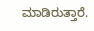ಮಾಡಿರುತ್ತಾರೆ.